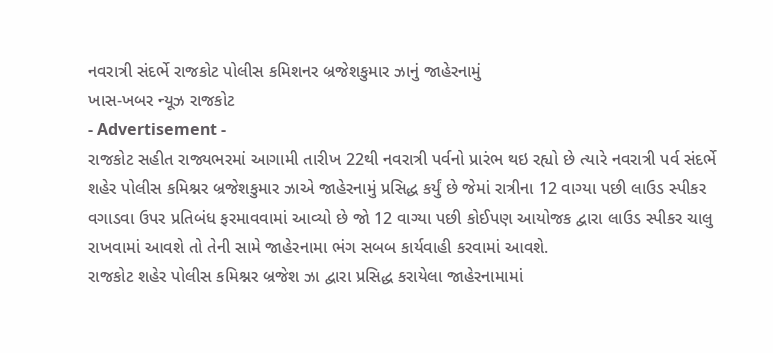નવરાત્રી સંદર્ભે રાજકોટ પોલીસ કમિશનર બ્રજેશકુમાર ઝાનું જાહેરનામું
ખાસ-ખબર ન્યૂઝ રાજકોટ
- Advertisement -
રાજકોટ સહીત રાજ્યભરમાં આગામી તારીખ 22થી નવરાત્રી પર્વનો પ્રારંભ થઇ રહ્યો છે ત્યારે નવરાત્રી પર્વ સંદર્ભે શહેર પોલીસ કમિશ્નર બ્રજેશકુમાર ઝાએ જાહેરનામું પ્રસિદ્ધ કર્યું છે જેમાં રાત્રીના 12 વાગ્યા પછી લાઉડ સ્પીકર વગાડવા ઉપર પ્રતિબંધ ફરમાવવામાં આવ્યો છે જો 12 વાગ્યા પછી કોઈપણ આયોજક દ્વારા લાઉડ સ્પીકર ચાલુ રાખવામાં આવશે તો તેની સામે જાહેરનામા ભંગ સબબ કાર્યવાહી કરવામાં આવશે.
રાજકોટ શહેર પોલીસ કમિશ્નર બ્રજેશ ઝા દ્વારા પ્રસિદ્ધ કરાયેલા જાહેરનામામાં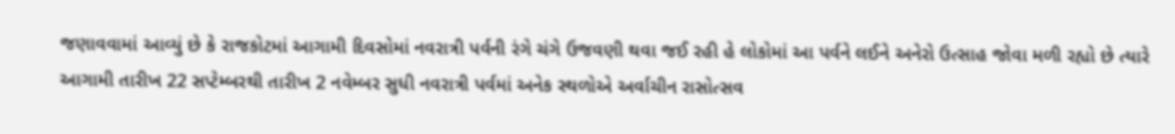જણાવવામાં આવ્યું છે કે રાજકોટમાં આગામી દિવસોમાં નવરાત્રી પર્વની રંગે ચંગે ઉજવણી થવા જઈ રહી હે લોકોમાં આ પર્વને લઈને અનેરો ઉત્સાહ જોવા મળી રહ્યો છે ત્યારે આગામી તારીખ 22 સપ્ટેમ્બરથી તારીખ 2 નવેમ્બર સુધી નવરાત્રી પર્વમાં અનેક સ્થળોએ અર્વાચીન રાસોત્સવ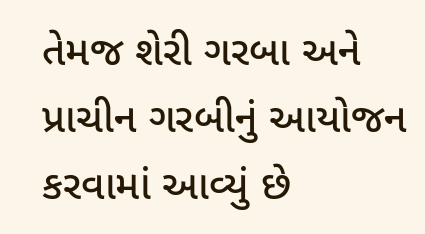તેમજ શેરી ગરબા અને પ્રાચીન ગરબીનું આયોજન કરવામાં આવ્યું છે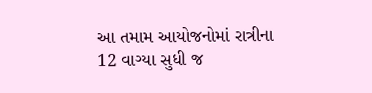આ તમામ આયોજનોમાં રાત્રીના 12 વાગ્યા સુધી જ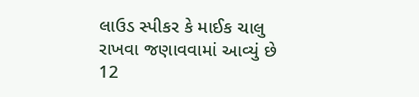લાઉડ સ્પીકર કે માઈક ચાલુ રાખવા જણાવવામાં આવ્યું છે 12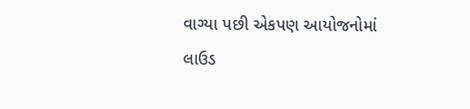વાગ્યા પછી એકપણ આયોજનોમાં લાઉડ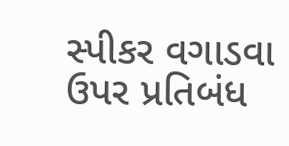સ્પીકર વગાડવા ઉપર પ્રતિબંધ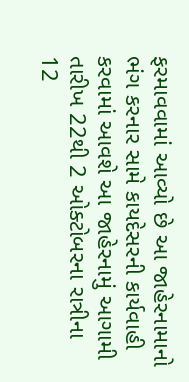ફરમાવવામાં આવ્યો છે આ જાહેરનામાનો ભંગ કરનાર સામે કાયદેસરની કાર્યવાહી કરવામાં આવશે આ જાહેરનામું આગામી તારીખ 22થી 2 ઓક્ટોબરના રાત્રીના 12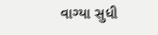વાગ્યા સુધી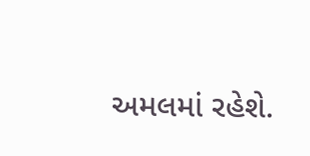અમલમાં રહેશે.